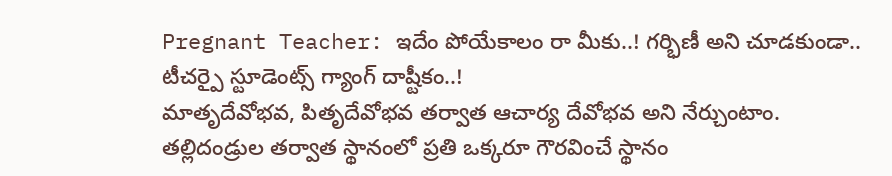Pregnant Teacher: ఇదేం పోయేకాలం రా మీకు..! గర్భిణీ అని చూడకుండా.. టీచర్పై స్టూడెంట్స్ గ్యాంగ్ దాష్టీకం..!
మాతృదేవోభవ, పితృదేవోభవ తర్వాత ఆచార్య దేవోభవ అని నేర్చుంటాం. తల్లిదండ్రుల తర్వాత స్థానంలో ప్రతి ఒక్కరూ గౌరవించే స్థానం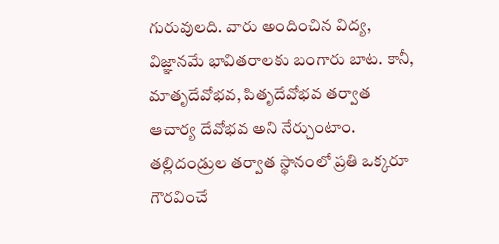గురువులది. వారు అందించిన విద్య, విజ్ఞానమే భావితరాలకు బంగారు బాట. కానీ,
మాతృదేవోభవ, పితృదేవోభవ తర్వాత ఆచార్య దేవోభవ అని నేర్చుంటాం. తల్లిదండ్రుల తర్వాత స్థానంలో ప్రతి ఒక్కరూ గౌరవించే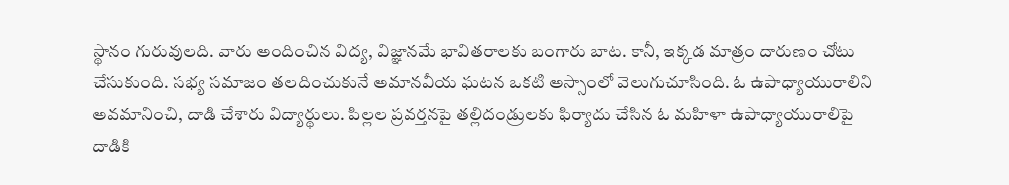స్థానం గురువులది. వారు అందించిన విద్య, విజ్ఞానమే భావితరాలకు బంగారు బాట. కానీ, ఇక్కడ మాత్రం దారుణం చోటు చేసుకుంది. సభ్య సమాజం తలదించుకునే అమానవీయ ఘటన ఒకటి అస్సాంలో వెలుగుచూసింది. ఓ ఉపాధ్యాయురాలిని అవమానించి, దాడి చేశారు విద్యార్థులు. పిల్లల ప్రవర్తనపై తల్లిదండ్రులకు ఫిర్యాదు చేసిన ఓ మహిళా ఉపాధ్యాయురాలిపై దాడికి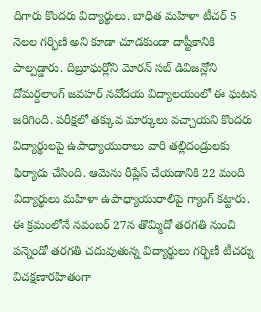దిగారు కొందరు విద్యార్థులు. బాధిత మహిళా టీచర్ 5 నెలల గర్భిణి అని కూడా చూడకుండా దాష్టీకానికి పాల్పడ్డారు. దిబ్రూఘర్లోని మోరన్ సబ్ డివిజన్లోని దోమర్దలాంగ్ జవహర్ నవోదయ విద్యాలయంలో ఈ ఘటన జరిగింది. పరీక్షలో తక్కువ మార్కులు వచ్చాయని కొందరు విద్యార్థులపై ఉపాధ్యాయురాలు వారి తల్లిదండ్రులకు ఫిర్యాదు చేసింది. ఆమెను రీప్లేస్ చేయడానికి 22 మంది విద్యార్థులు మహిళా ఉపాధ్యాయురాలిపై గ్యాంగ్ కట్టారు. ఈ క్రమంలోనే నవంబర్ 27న తొమ్మిదో తరగతి నుంచి పన్నెండో తరగతి చదువుతున్న విద్యార్థులు గర్భిణీ టీచర్ను విచక్షణారహితంగా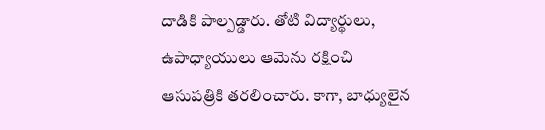దాడికి పాల్పడ్డారు. తోటి విద్యార్థులు, ఉపాధ్యాయులు ఆమెను రక్షించి ఆసుపత్రికి తరలించారు. కాగా, బాధ్యులైన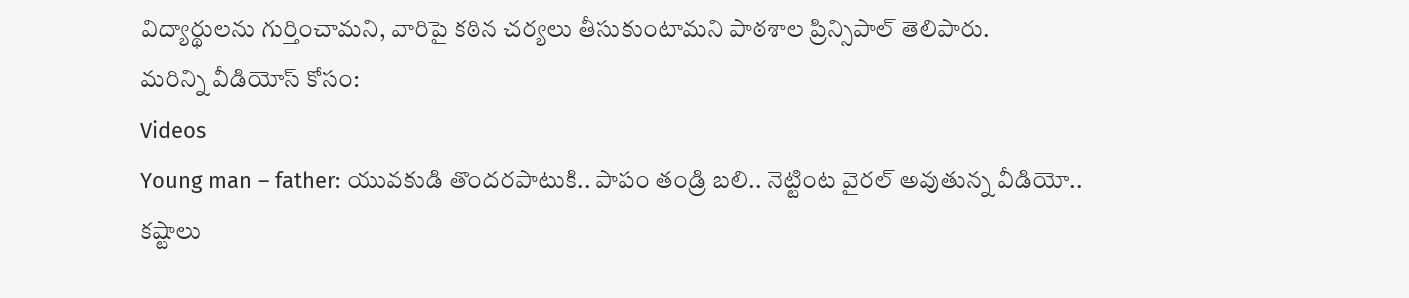విద్యార్థులను గుర్తించామని, వారిపై కఠిన చర్యలు తీసుకుంటామని పాఠశాల ప్రిన్సిపాల్ తెలిపారు.
మరిన్ని వీడియోస్ కోసం:
Videos
Young man – father: యువకుడి తొందరపాటుకి.. పాపం తండ్రి బలి.. నెట్టింట వైరల్ అవుతున్న వీడియో..
కష్టాలు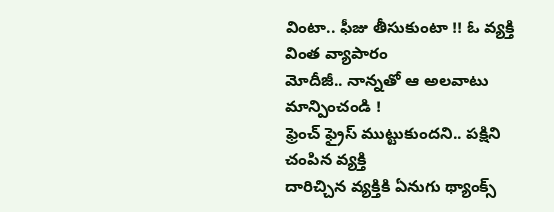వింటా.. ఫీజు తీసుకుంటా !! ఓ వ్యక్తి వింత వ్యాపారం
మోదీజీ.. నాన్నతో ఆ అలవాటు మాన్పించండి !
ఫ్రెంచ్ ఫ్రైస్ ముట్టుకుందని.. పక్షిని చంపిన వ్యక్తి
దారిచ్చిన వ్యక్తికి ఏనుగు థ్యాంక్స్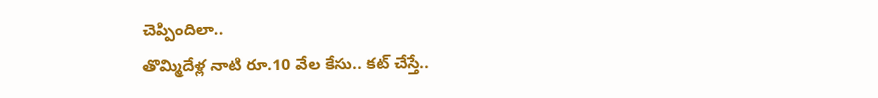చెప్పిందిలా..
తొమ్మిదేళ్ల నాటి రూ.10 వేల కేసు.. కట్ చేస్తే..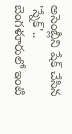అసెంబ్లీని షేక్ చేసిన 'స్నేక్'..
బెంగళూరులో ఇంటి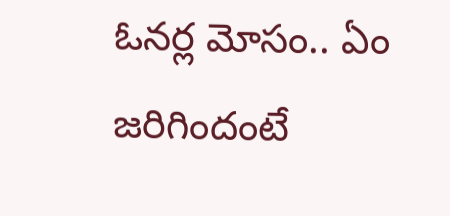ఓనర్ల మోసం.. ఏం జరిగిందంటే